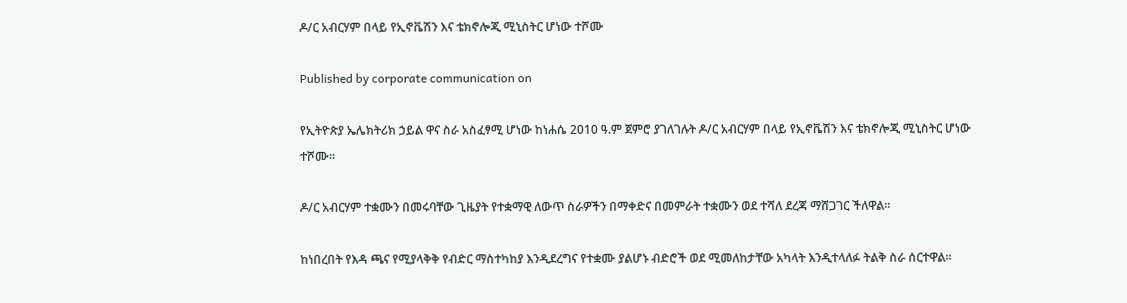ዶ/ር አብርሃም በላይ የኢኖቬሽን እና ቴክኖሎጂ ሚኒስትር ሆነው ተሾሙ

Published by corporate communication on

የኢትዮጵያ ኤሌክትሪክ ኃይል ዋና ስራ አስፈፃሚ ሆነው ከነሐሴ 2010 ዓ.ም ጀምሮ ያገለገሉት ዶ/ር አብርሃም በላይ የኢኖቬሽን እና ቴክኖሎጂ ሚኒስትር ሆነው ተሾሙ፡፡

ዶ/ር አብርሃም ተቋሙን በመሩባቸው ጊዜያት የተቋማዊ ለውጥ ስራዎችን በማቀድና በመምራት ተቋሙን ወደ ተሻለ ደረጃ ማሸጋገር ችለዋል፡፡

ከነበረበት የእዳ ጫና የሚያላቅቅ የብድር ማስተካከያ እንዲደረግና የተቋሙ ያልሆኑ ብድሮች ወደ ሚመለከታቸው አካላት እንዲተላለፉ ትልቅ ስራ ሰርተዋል፡፡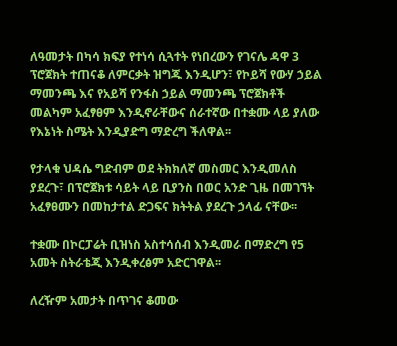ለዓመታት በካሳ ክፍያ የተነሳ ሲጓተት የነበረውን የገናሌ ዳዋ 3 ፕሮጀክት ተጠናቆ ለምርቃት ዝግጁ እንዲሆን፣ የኮይሻ የውሃ ኃይል ማመንጫ እና የአይሻ የንፋስ ኃይል ማመንጫ ፕሮጀክቶች መልካም አፈፃፀም እንዲኖራቸውና ሰራተኛው በተቋሙ ላይ ያለው የእኔነት ስሜት እንዲያድግ ማድረግ ችለዋል፡፡

የታላቁ ህዳሴ ግድብም ወደ ትክክለኛ መስመር እንዲመለስ ያደረጉ፣ በፕሮጀክቱ ሳይት ላይ ቢያንስ በወር አንድ ጊዜ በመገኘት አፈፃፀሙን በመከታተል ድጋፍና ክትትል ያደረጉ ኃላፊ ናቸው፡፡

ተቋሙ በኮርፓሬት ቢዝነስ አስተሳሰብ እንዲመራ በማድረግ የ5 አመት ስትራቴጂ እንዲቀረፅም አድርገዋል፡፡

ለረዥም አመታት በጥገና ቆመው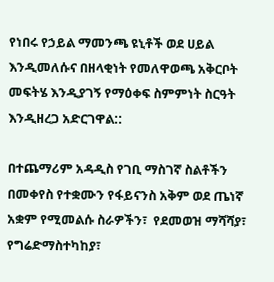የነበሩ የኃይል ማመንጫ ዩኒቶች ወደ ሀይል እንዲመለሱና በዘላቂነት የመለዋወጫ አቅርቦት መፍትሄ እንዲያገኝ የማዕቀፍ ስምምነት ስርዓት እንዲዘረጋ አድርገዋል::

በተጨማሪም አዳዲስ የገቢ ማስገኛ ስልቶችን በመቀየስ የተቋሙን የፋይናንስ አቅም ወደ ጤነኛ አቋም የሚመልሱ ስራዎችን፣  የደመወዝ ማሻሻያ፣ የግሬድማስተካከያ፣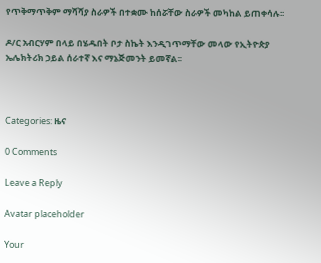የጥቅማጥቅም ማሻሻያ ስራዎች በተቋሙ ከሰሯቸው ስራዎች መካከል ይጠቀሳሉ፡፡

ዶ/ር አብርሃም በላይ በሄዱበት ቦታ ስኬት እንዲገጥማቸው መላው የኢትዮጵያ ኤሌክትሪክ ኃይል ሰራተኛ እና ማኔጅመንት ይመኛል፡፡



Categories: ዜና

0 Comments

Leave a Reply

Avatar placeholder

Your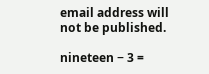email address will not be published.

nineteen − 3 =